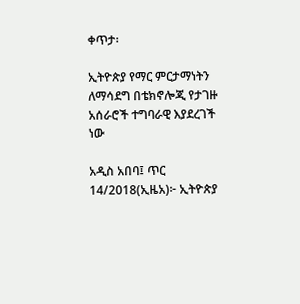ቀጥታ፡

ኢትዮጵያ የማር ምርታማነትን ለማሳደግ በቴክኖሎጂ የታገዙ አሰራሮች ተግባራዊ እያደረገች ነው

አዲስ አበባ፤ ጥር 14/2018(ኢዜአ)፦ ኢትዮጵያ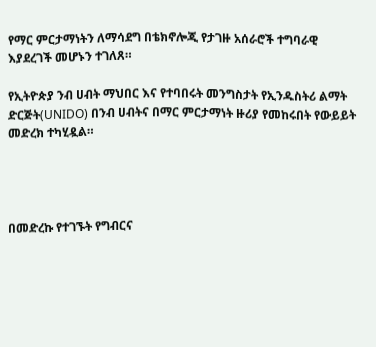የማር ምርታማነትን ለማሳደግ በቴክኖሎጂ የታገዙ አሰራሮች ተግባራዊ እያደረገች መሆኑን ተገለጸ።

የኢትዮጵያ ንብ ሀብት ማህበር እና የተባበሩት መንግስታት የኢንዱስትሪ ልማት ድርጅት(UNIDO) በንብ ሀብትና በማር ምርታማነት ዙሪያ የመከሩበት የውይይት መድረክ ተካሂዷል።




በመድረኩ የተገኙት የግብርና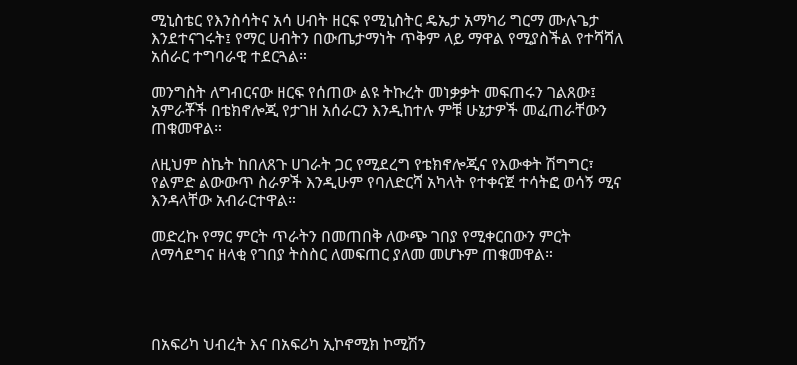ሚኒስቴር የእንስሳትና አሳ ሀብት ዘርፍ የሚኒስትር ዴኤታ አማካሪ ግርማ ሙሉጌታ እንደተናገሩት፤ የማር ሀብትን በውጤታማነት ጥቅም ላይ ማዋል የሚያስችል የተሻሻለ አሰራር ተግባራዊ ተደርጓል።

መንግስት ለግብርናው ዘርፍ የሰጠው ልዩ ትኩረት መነቃቃት መፍጠሩን ገልጸው፤ አምራቾች በቴክኖሎጂ የታገዘ አሰራርን እንዲከተሉ ምቹ ሁኔታዎች መፈጠራቸውን ጠቁመዋል።

ለዚህም ስኬት ከበለጸጉ ሀገራት ጋር የሚደረግ የቴክኖሎጂና የእውቀት ሽግግር፣ የልምድ ልውውጥ ስራዎች እንዲሁም የባለድርሻ አካላት የተቀናጀ ተሳትፎ ወሳኝ ሚና እንዳላቸው አብራርተዋል።

መድረኩ የማር ምርት ጥራትን በመጠበቅ ለውጭ ገበያ የሚቀርበውን ምርት ለማሳደግና ዘላቂ የገበያ ትስስር ለመፍጠር ያለመ መሆኑም ጠቁመዋል።




በአፍሪካ ህብረት እና በአፍሪካ ኢኮኖሚክ ኮሚሽን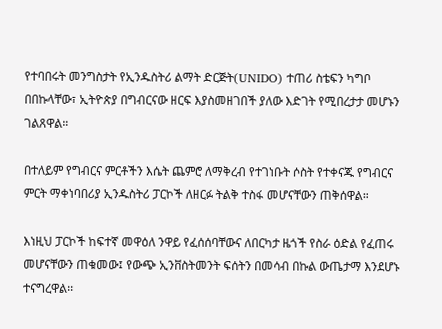የተባበሩት መንግስታት የኢንዱስትሪ ልማት ድርጅት(UNIDO) ተጠሪ ስቴፍን ካግቦ በበኩላቸው፣ ኢትዮጵያ በግብርናው ዘርፍ እያስመዘገበች ያለው እድገት የሚበረታታ መሆኑን ገልጸዋል።

በተለይም የግብርና ምርቶችን እሴት ጨምሮ ለማቅረብ የተገነቡት ሶስት የተቀናጁ የግብርና ምርት ማቀነባበሪያ ኢንዱስትሪ ፓርኮች ለዘርፉ ትልቅ ተስፋ መሆናቸውን ጠቅሰዋል።

እነዚህ ፓርኮች ከፍተኛ መዋዕለ ንዋይ የፈሰሰባቸውና ለበርካታ ዜጎች የስራ ዕድል የፈጠሩ መሆናቸውን ጠቁመው፤ የውጭ ኢንቨስትመንት ፍሰትን በመሳብ በኩል ውጤታማ እንደሆኑ ተናግረዋል፡፡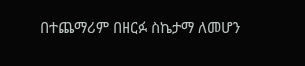በተጨማሪም በዘርፉ ስኬታማ ለመሆን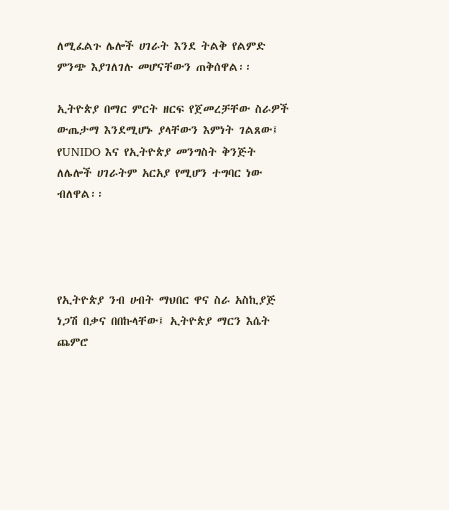ለሚፈልጉ ሌሎች ሀገራት እንደ ትልቅ የልምድ ምንጭ እያገለገሉ መሆናቸውን ጠቅሰዋል፡፡

ኢትዮጵያ በማር ምርት ዘርፍ የጀመረቻቸው ስራዎች ውጤታማ እንደሚሆኑ ያላቸውን እምነት ገልጸው፤ የUNIDO እና የኢትዮጵያ መንግስት ቅንጅት ለሌሎች ሀገራትም አርአያ የሚሆን ተግባር ነው ብለዋል፡፡




የኢትዮጵያ ንብ ሀብት ማህበር ዋና ስራ አስኪያጅ ነጋሽ በቃና በበኩላቸው፤ ኢትዮጵያ ማርን እሴት ጨምሮ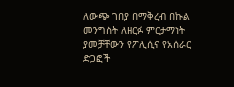ለውጭ ገበያ በማቅረብ በኩል መንግስት ለዘርፉ ምርታማነት ያመቻቸውን የፖሊሲና የአሰራር ድጋፎች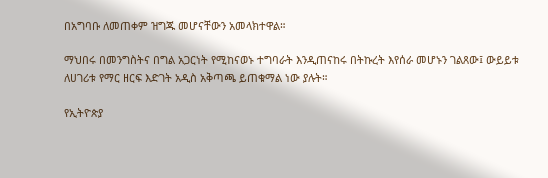በአግባቡ ለመጠቀም ዝግጁ መሆናቸውን አመላክተዋል።

ማህበሩ በመንግስትና በግል አጋርነት የሚከናወኑ ተግባራት እንዲጠናከሩ በትኩረት እየሰራ መሆኑን ገልጸው፤ ውይይቱ ለሀገሪቱ የማር ዘርፍ እድገት አዲስ አቅጣጫ ይጠቁማል ነው ያሉት።

የኢትዮጵያ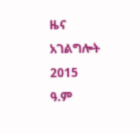ዜና አገልግሎት
2015
ዓ.ም